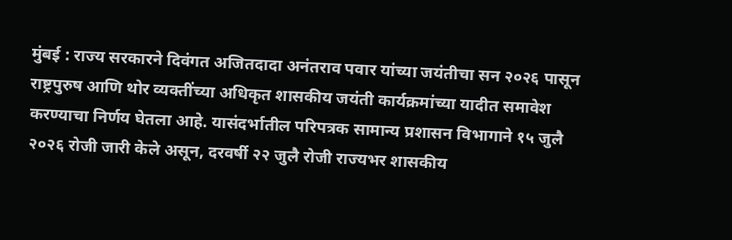मुंबई : राज्य सरकारने दिवंगत अजितदादा अनंतराव पवार यांच्या जयंतीचा सन २०२६ पासून राष्ट्रपुरुष आणि थोर व्यक्तींच्या अधिकृत शासकीय जयंती कार्यक्रमांच्या यादीत समावेश करण्याचा निर्णय घेतला आहे. यासंदर्भातील परिपत्रक सामान्य प्रशासन विभागाने १५ जुलै २०२६ रोजी जारी केले असून, दरवर्षी २२ जुलै रोजी राज्यभर शासकीय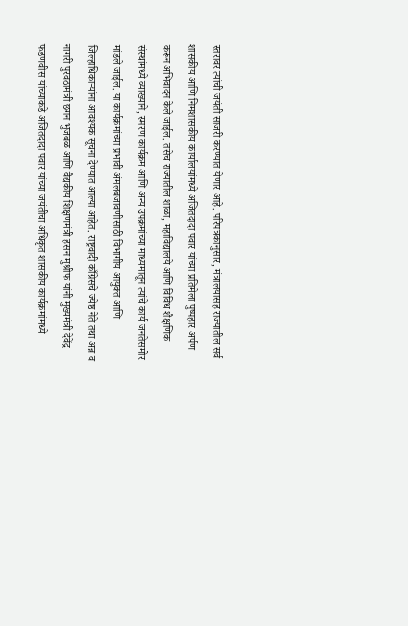स्तरावर त्यांची जयंती साजरी करण्यात येणार आहे. परिपत्रकानुसार, मंत्रालयासह राज्यातील सर्व शासकीय आणि निमशासकीय कार्यालयांमध्ये अजितदादा पवार यांच्या प्रतिमेला पुष्पहार अर्पण करून अभिवादन केले जाईल. तसेच राज्यातील शाळा, महाविद्यालये आणि विविध शैक्षणिक संस्थांमध्ये व्याख्याने, स्मरण कार्यक्रम आणि अन्य उपक्रमांच्या माध्यमातून त्यांचे कार्य जनतेसमोर मांडले जाईल. या कार्यक्रमांच्या प्रभावी अंमलबजावणीसाठी विभागीय आयुक्त आणि जिल्हाधिकाऱ्यांना आवश्यक सूचना देण्यात आल्या आहेत. राष्ट्रवादी काँग्रेसचे ज्येष्ठ नेते तथा अन्न व नागरी पुरवठामंत्री छगन भुजबळ आणि वैद्यकीय शिक्षणमंत्री हसन मुश्रीफ यांनी मुख्यमंत्री देवेंद्र फडणवीस यांच्याकडे अजितदादा पवार यांच्या जयंतीचा अधिकृत शासकीय कार्यक्रमांमध्ये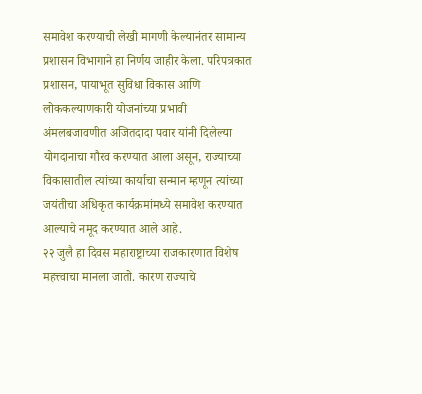समावेश करण्याची लेखी मागणी केल्यानंतर सामान्य प्रशासन विभागाने हा निर्णय जाहीर केला. परिपत्रकात प्रशासन, पायाभूत सुविधा विकास आणि लोककल्याणकारी योजनांच्या प्रभावी अंमलबजावणीत अजितदादा पवार यांनी दिलेल्या योगदानाचा गौरव करण्यात आला असून, राज्याच्या विकासातील त्यांच्या कार्याचा सन्मान म्हणून त्यांच्या जयंतीचा अधिकृत कार्यक्रमांमध्ये समावेश करण्यात आल्याचे नमूद करण्यात आले आहे.
२२ जुलै हा दिवस महाराष्ट्राच्या राजकारणात विशेष महत्त्वाचा मानला जातो. कारण राज्याचे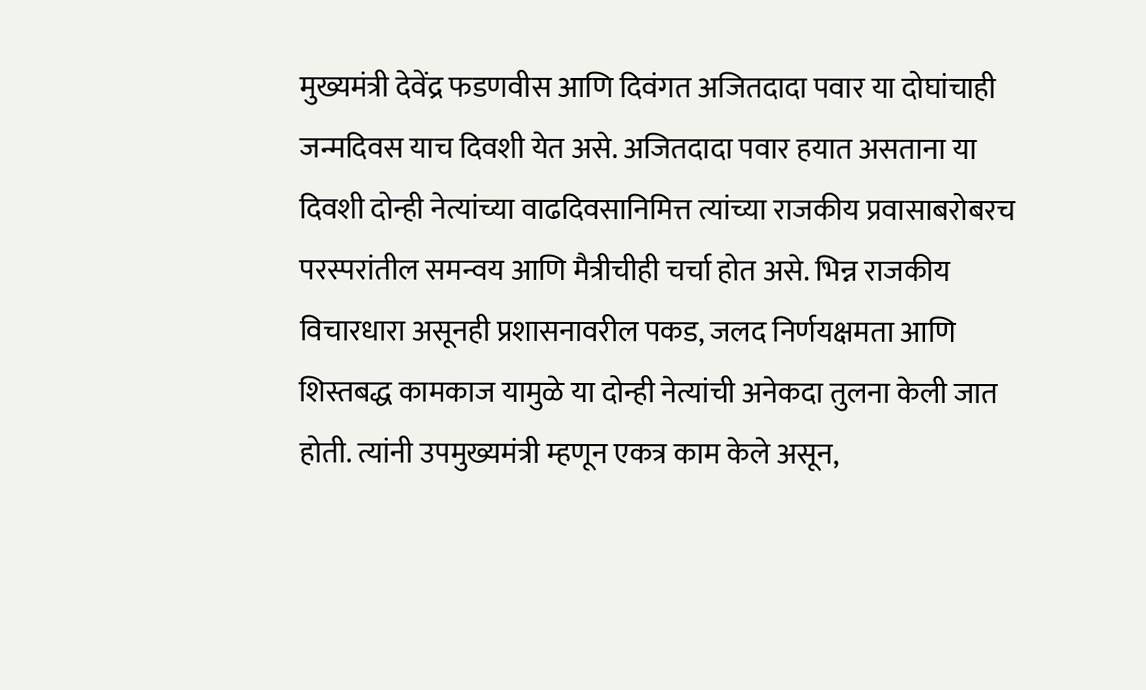मुख्यमंत्री देवेंद्र फडणवीस आणि दिवंगत अजितदादा पवार या दोघांचाही जन्मदिवस याच दिवशी येत असे. अजितदादा पवार हयात असताना या दिवशी दोन्ही नेत्यांच्या वाढदिवसानिमित्त त्यांच्या राजकीय प्रवासाबरोबरच परस्परांतील समन्वय आणि मैत्रीचीही चर्चा होत असे. भिन्न राजकीय विचारधारा असूनही प्रशासनावरील पकड, जलद निर्णयक्षमता आणि शिस्तबद्ध कामकाज यामुळे या दोन्ही नेत्यांची अनेकदा तुलना केली जात होती. त्यांनी उपमुख्यमंत्री म्हणून एकत्र काम केले असून,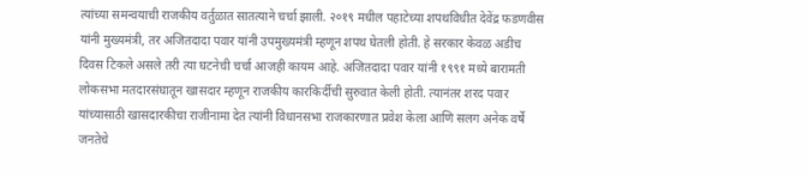त्यांच्या समन्वयाची राजकीय वर्तुळात सातत्याने चर्चा झाली. २०१९ मधील पहाटेच्या शपथविधीत देवेंद्र फडणवीस यांनी मुख्यमंत्री, तर अजितदादा पवार यांनी उपमुख्यमंत्री म्हणून शपथ घेतली होती. हे सरकार केवळ अडीच दिवस टिकले असले तरी त्या घटनेची चर्चा आजही कायम आहे. अजितदादा पवार यांनी १९९१ मध्ये बारामती लोकसभा मतदारसंघातून खासदार म्हणून राजकीय कारकिर्दीची सुरुवात केली होती. त्यानंतर शरद पवार यांच्यासाठी खासदारकीचा राजीनामा देत त्यांनी विधानसभा राजकारणात प्रवेश केला आणि सलग अनेक वर्षे जनतेचे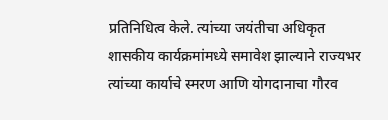प्रतिनिधित्व केले. त्यांच्या जयंतीचा अधिकृत शासकीय कार्यक्रमांमध्ये समावेश झाल्याने राज्यभर त्यांच्या कार्याचे स्मरण आणि योगदानाचा गौरव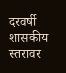दरवर्षी शासकीय स्तरावर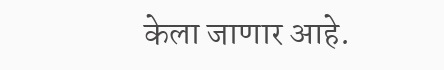केला जाणार आहे.